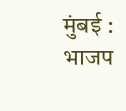मुंबई : भाजप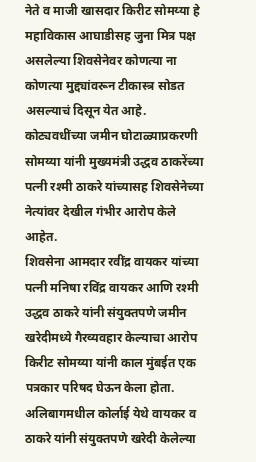नेते व माजी खासदार किरीट सोमय्या हे महाविकास आघाडीसह जुना मित्र पक्ष असलेल्या शिवसेनेवर कोणत्या ना कोणत्या मुद्द्यांवरून टीकास्त्र सोडत असल्याचं दिसून येत आहे. कोट्यवधींच्या जमीन घोटाळ्याप्रकरणी सोमय्या यांनी मुख्यमंत्री उद्धव ठाकरेंच्या पत्नी रश्मी ठाकरे यांच्यासह शिवसेनेच्या नेत्यांवर देखील गंभीर आरोप केले आहेत.
शिवसेना आमदार रवींद्र वायकर यांच्या पत्नी मनिषा रविंद्र वायकर आणि रश्मी उद्धव ठाकरे यांनी संयुक्तपणे जमीन खरेदीमध्ये गैरव्यवहार केल्याचा आरोप किरीट सोमय्या यांनी काल मुंबईत एक पत्रकार परिषद घेऊन केला होता. अलिबागमधील कोर्लाई येथे वायकर व ठाकरे यांनी संयुक्तपणे खरेदी केलेल्या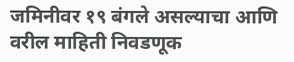जमिनीवर १९ बंगले असल्याचा आणि वरील माहिती निवडणूक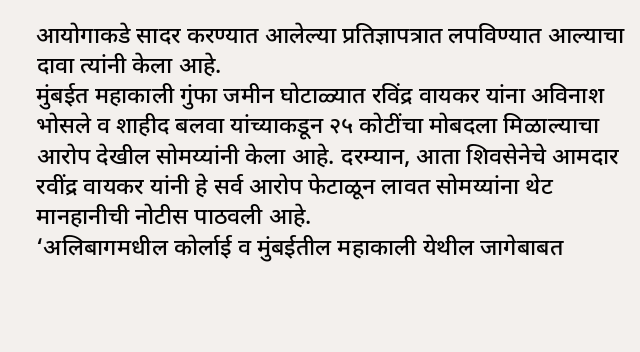आयोगाकडे सादर करण्यात आलेल्या प्रतिज्ञापत्रात लपविण्यात आल्याचा दावा त्यांनी केला आहे.
मुंबईत महाकाली गुंफा जमीन घोटाळ्यात रविंद्र वायकर यांना अविनाश भोसले व शाहीद बलवा यांच्याकडून २५ कोटींचा मोबदला मिळाल्याचा आरोप देखील सोमय्यांनी केला आहे. दरम्यान, आता शिवसेनेचे आमदार रवींद्र वायकर यांनी हे सर्व आरोप फेटाळून लावत सोमय्यांना थेट मानहानीची नोटीस पाठवली आहे.
‘अलिबागमधील कोर्लाई व मुंबईतील महाकाली येथील जागेबाबत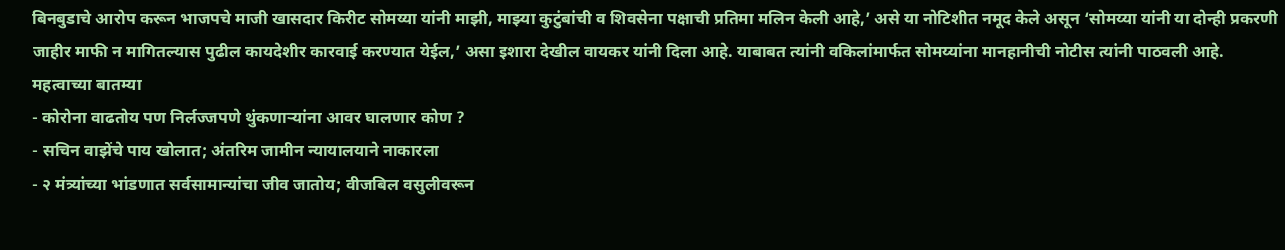बिनबुडाचे आरोप करून भाजपचे माजी खासदार किरीट सोमय्या यांनी माझी, माझ्या कुटुंबांची व शिवसेना पक्षाची प्रतिमा मलिन केली आहे,’ असे या नोटिशीत नमूद केले असून ‘सोमय्या यांनी या दोन्ही प्रकरणी जाहीर माफी न मागितल्यास पुढील कायदेशीर कारवाई करण्यात येईल,’ असा इशारा देखील वायकर यांनी दिला आहे. याबाबत त्यांनी वकिलांमार्फत सोमय्यांना मानहानीची नोटीस त्यांनी पाठवली आहे.
महत्वाच्या बातम्या
- कोरोना वाढतोय पण निर्लज्जपणे थुंकणाऱ्यांना आवर घालणार कोण ?
- सचिन वाझेंचे पाय खोलात; अंतरिम जामीन न्यायालयाने नाकारला
- २ मंत्र्यांच्या भांडणात सर्वसामान्यांचा जीव जातोय; वीजबिल वसुलीवरून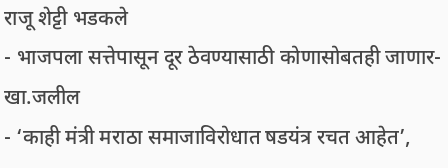राजू शेट्टी भडकले
- भाजपला सत्तेपासून दूर ठेवण्यासाठी कोणासोबतही जाणार-खा.जलील
- ‘काही मंत्री मराठा समाजाविरोधात षडयंत्र रचत आहेत’,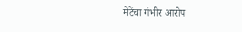मेटेंचा गंभीर आरोप